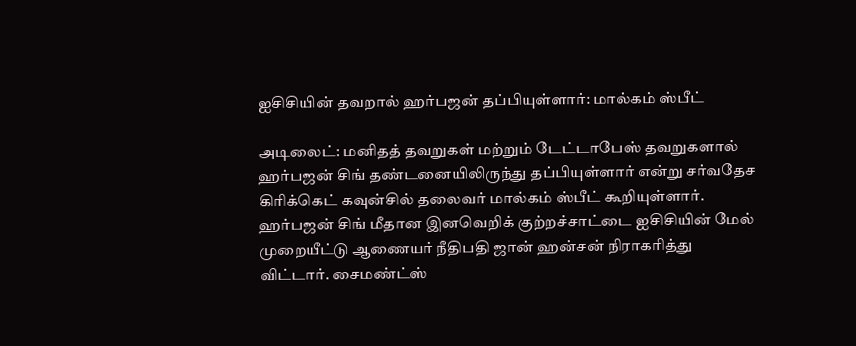ஐசிசியின் தவறால் ஹர்பஜன் தப்பியுள்ளார்: மால்கம் ஸ்பீட்

அடிலைட்: மனிதத் தவறுகள் மற்றும் டேட்டாபேஸ் தவறுகளால் ஹர்பஜன் சிங் தண்டனையிலிருந்து தப்பியுள்ளார் என்று சர்வதேச கிரிக்கெட் கவுன்சில் தலைவர் மால்கம் ஸ்பீட் கூறியுள்ளார்.
ஹர்பஜன் சிங் மீதான இனவெறிக் குற்றச்சாட்டை ஐசிசியின் மேல் முறையீட்டு ஆணையர் நீதிபதி ஜான் ஹன்சன் நிராகரித்து விட்டார். சைமண்ட்ஸ்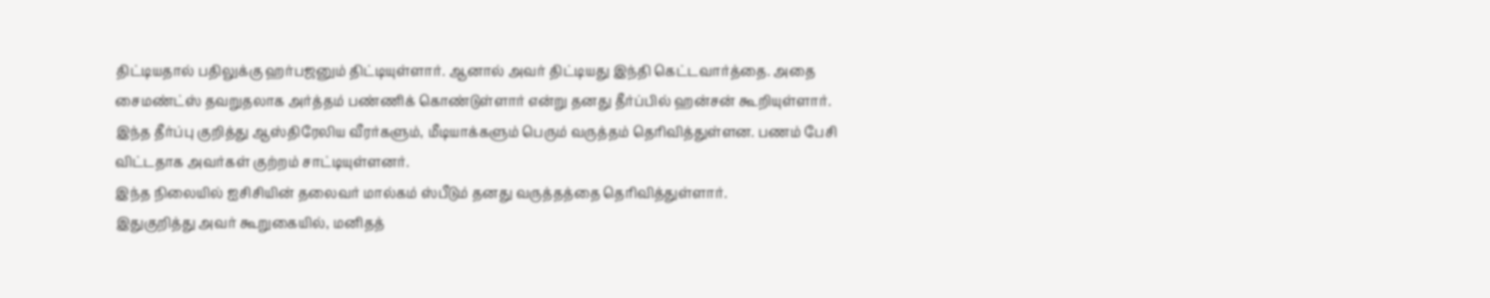திட்டியதால் பதிலுக்கு ஹர்பஜனும் திட்டியுள்ளார். ஆனால் அவர் திட்டியது இந்தி கெட்டவார்த்தை. அதை சைமண்ட்ஸ் தவறுதலாக அர்த்தம் பண்ணிக் கொண்டுள்ளார் என்று தனது தீர்ப்பில் ஹன்சன் கூறியுள்ளார்.
இந்த தீர்ப்பு குறித்து ஆஸ்திரேலிய வீரர்களும், மீடியாக்களும் பெரும் வருத்தம் தெரிவித்துள்ளன. பணம் பேசி விட்டதாக அவர்கள் குற்றம் சாட்டியுள்ளனர்.
இந்த நிலையில் ஐசிசியின் தலைவர் மால்கம் ஸ்பீடும் தனது வருத்தத்தை தெரிவித்துள்ளார்.
இதுகுறித்து அவர் கூறுகையில், மனிதத்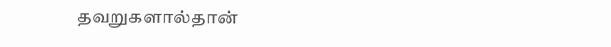தவறுகளால்தான்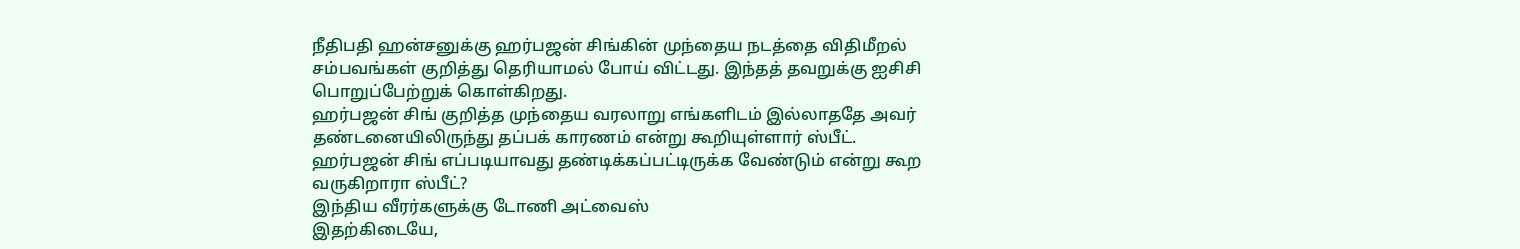நீதிபதி ஹன்சனுக்கு ஹர்பஜன் சிங்கின் முந்தைய நடத்தை விதிமீறல் சம்பவங்கள் குறித்து தெரியாமல் போய் விட்டது. இந்தத் தவறுக்கு ஐசிசி பொறுப்பேற்றுக் கொள்கிறது.
ஹர்பஜன் சிங் குறித்த முந்தைய வரலாறு எங்களிடம் இல்லாததே அவர் தண்டனையிலிருந்து தப்பக் காரணம் என்று கூறியுள்ளார் ஸ்பீட்.
ஹர்பஜன் சிங் எப்படியாவது தண்டிக்கப்பட்டிருக்க வேண்டும் என்று கூற வருகிறாரா ஸ்பீட்?
இந்திய வீரர்களுக்கு டோணி அட்வைஸ்
இதற்கிடையே,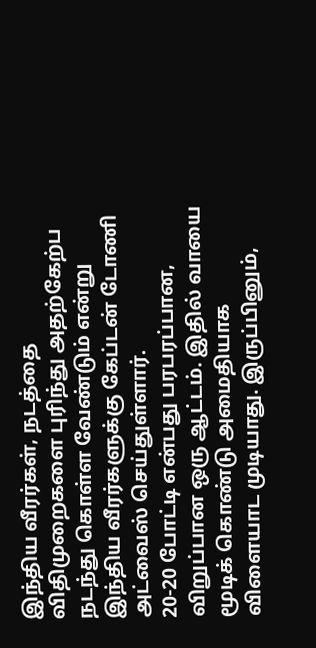இந்திய வீரர்கள், நடத்தை விதிமுறைகளை புரிந்து அதற்கேற்ப நடந்து கொள்ள வேண்டும் என்று இந்திய வீரர்களுக்கு கேப்டன் டோணி அட்வைஸ் செய்துள்ளார்.
20-20 போட்டி என்பது பரபரப்பான, விறுப்பான ஒரு ஆட்டம். இதில் வாயை மூடிக் கொண்டு அமைதியாக விளையாட முடியாது. இருப்பினும்,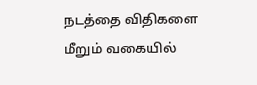நடத்தை விதிகளை மீறும் வகையில்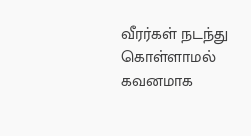வீரர்கள் நடந்து கொள்ளாமல் கவனமாக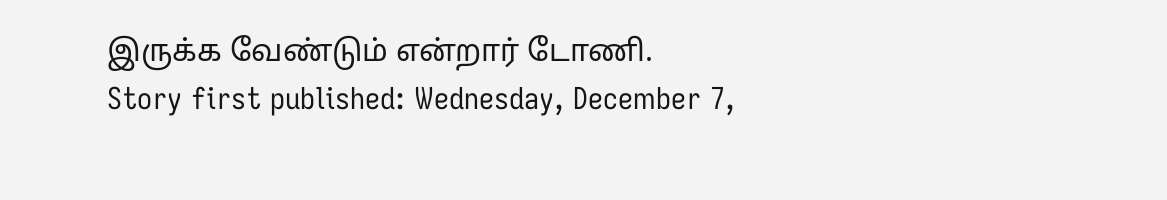இருக்க வேண்டும் என்றார் டோணி.
Story first published: Wednesday, December 7,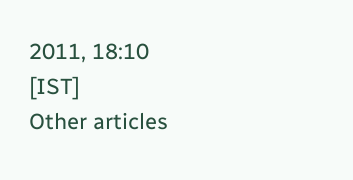2011, 18:10 [IST]
Other articles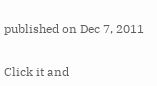published on Dec 7, 2011


Click it and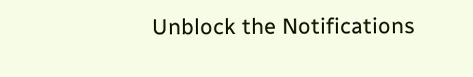Unblock the Notifications